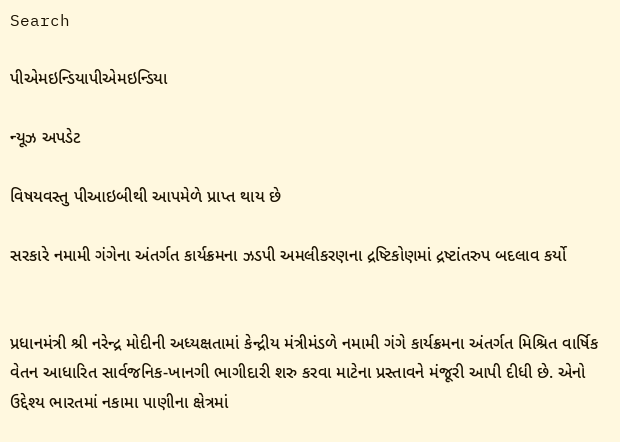Search

પીએમઇન્ડિયાપીએમઇન્ડિયા

ન્યૂઝ અપડેટ

વિષયવસ્તુ પીઆઇબીથી આપમેળે પ્રાપ્ત થાય છે

સરકારે નમામી ગંગેના અંતર્ગત કાર્યક્રમના ઝડપી અમલીકરણના દ્રષ્ટિકોણમાં દ્રષ્ટાંતરુપ બદલાવ કર્યો


પ્રધાનમંત્રી શ્રી નરેન્દ્ર મોદીની અધ્યક્ષતામાં કેન્દ્રીય મંત્રીમંડળે નમામી ગંગે કાર્યક્રમના અંતર્ગત મિશ્રિત વાર્ષિક વેતન આધારિત સાર્વજનિક-ખાનગી ભાગીદારી શરુ કરવા માટેના પ્રસ્તાવને મંજૂરી આપી દીધી છે. એનો ઉદ્દેશ્ય ભારતમાં નકામા પાણીના ક્ષેત્રમાં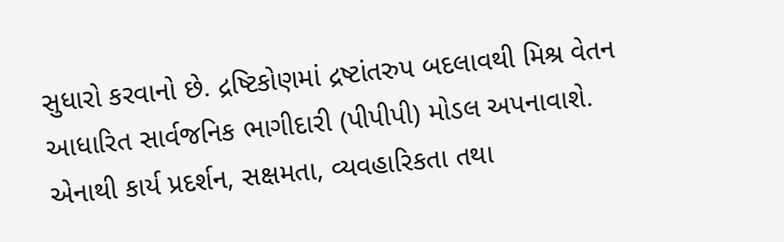સુધારો કરવાનો છે. દ્રષ્ટિકોણમાં દ્રષ્ટાંતરુપ બદલાવથી મિશ્ર વેતન આધારિત સાર્વજનિક ભાગીદારી (પીપીપી) મોડલ અપનાવાશે. એનાથી કાર્ય પ્રદર્શન, સક્ષમતા, વ્યવહારિકતા તથા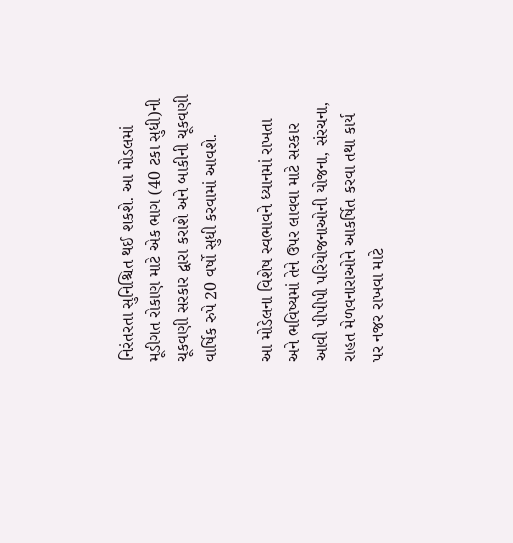નિરંતરતા સુનિશ્ચિત થઈ શકશે. આ મોડલમાં મૂડીગત રોકાણ માટે એક ભાગ (40 ટકા સુધી)ની ચૂકવણી સરકાર દ્વારા કરાશે અને બાકીની ચૂકવણી વાર્ષિક રુપે 20 વર્ષો સુધી કરવામાં આવશે.

આ મોડેલના વિશેષ સ્વભાવને ધ્યાનમાં રાખતા અને ભવિષ્યમાં તેને ઉપર લાવવા માટે સરકાર આવી પીપીપી પરિયોજનાઓની યોજના, સંરચના, રાહત મેળવનારાઓને આકર્ષિત કરવા તથા કાર્ય પર નજર રાખવા માટે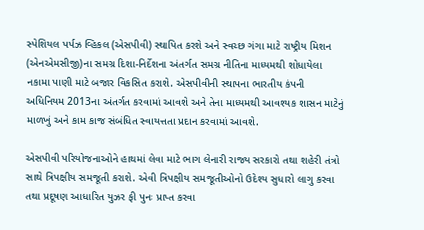સ્પેશિયલ પર્પઝ વ્હિકલ (એસપીવી) સ્થાપિત કરશે અને સ્વચ્છ ગંગા માટે રાષ્ટ્રીય મિશન (એનએમસીજી)ના સમગ્ર દિશા-નિર્દેશના અંતર્ગત સમગ્ર નીતિના માધ્યમથી શોધાયેલા નકામા પાણી માટે બજાર વિકસિત કરાશે. એસપીવીની સ્થાપના ભારતીય કંપની અધિનિયમ 2013ના અંતર્ગત કરવામાં આ‌વશે અને તેના માધ્યમથી આવશ્યક શાસન માટેનું માળખું અને કામ કાજ સંબંધિત સ્વાયત્તતા પ્રદાન કરવામાં આ‌વશે.

એસપીવી પરિયોજનાઓને હાથમાં લેવા માટે ભાગ લેનારી રાજ્ય સરકારો તથા શહેરી તંત્રો સાથે ત્રિપક્ષીય સમજૂતી કરાશે. એવી ત્રિપક્ષીય સમજૂતીઓનો ઉદેશ્ય સુધારો લાગુ કરવા તથા પ્રદૂષણ આધારિત યુઝર ફી પુનઃ પ્રાપ્ત કરવા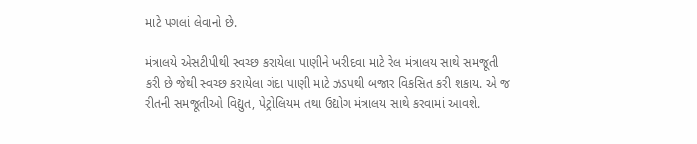માટે પગલાં લેવાનો છે.

મંત્રાલયે એસટીપીથી સ્વચ્છ કરાયેલા પાણીને ખરીદવા માટે રેલ મંત્રાલય સાથે સમજૂતી કરી છે જેથી સ્વચ્છ કરાયેલા ગંદા પાણી માટે ઝડપથી બજાર વિકસિત કરી શકાય. એ જ રીતની સમજૂતીઓ વિદ્યુત, પેટ્રોલિયમ તથા ઉદ્યોગ મંત્રાલય સાથે કરવામાં આવશે.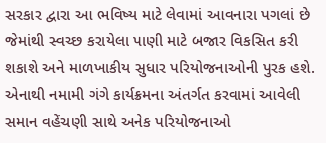સરકાર દ્વારા આ ભવિષ્ય માટે લેવામાં આવનારા પગલાં છે જેમાંથી સ્વચ્છ કરાયેલા પાણી માટે બજાર વિકસિત કરી શકાશે અને માળખાકીય સુધાર પરિયોજનાઓની પુરક હશે. એનાથી નમામી ગંગે કાર્યક્રમના અંતર્ગત કરવામાં આવેલી સમાન વહેંચણી સાથે અનેક પરિયોજનાઓ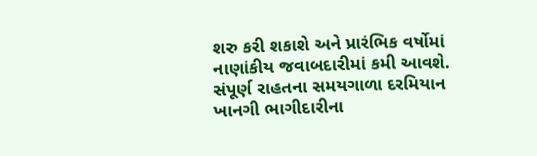શરુ કરી શકાશે અને પ્રારંભિક વર્ષોમાં નાણાંકીય જવાબદારીમાં કમી આવશે. સંપૂર્ણ રાહતના સમયગાળા દરમિયાન ખાનગી ભાગીદારીના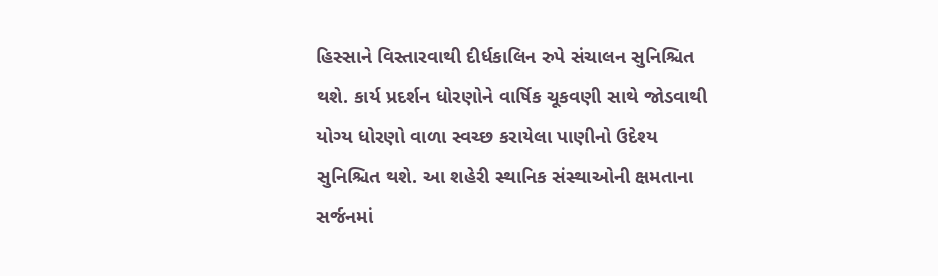હિસ્સાને વિસ્તારવાથી દીર્ધકાલિન રુપે સંચાલન સુનિશ્ચિત થશે. કાર્ય પ્રદર્શન ધોરણોને વાર્ષિક ચૂકવણી સાથે જોડવાથી યોગ્ય ધોરણો વાળા સ્વચ્છ કરાયેલા પાણીનો ઉદેશ્ય સુનિશ્ચિત થશે. આ શહેરી સ્થાનિક સંસ્થાઓની ક્ષમતાના સર્જનમાં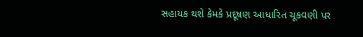સહાયક થશે કેમકે પ્રદૂષણ આધારિત ચૂકવણી પર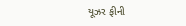યૂઝર ફીની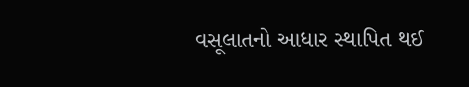વસૂલાતનો આધાર સ્થાપિત થઈ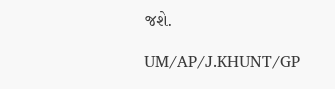જશે.

UM/AP/J.KHUNT/GP